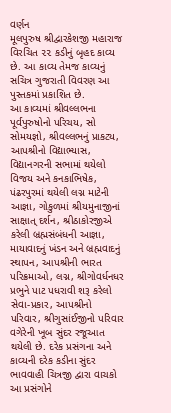વર્ણન
મૂલપુરુષ શ્રીદ્વારકેશજી મહારાજ વિરચિત ૨૨ કડીનું બૃહદ કાવ્ય છે. આ કાવ્ય તેમજ કાવ્યનું સચિત્ર ગુજરાતી વિવરણ આ પુસ્તકમાં પ્રકાશિત છે.
આ કાવ્યમાં શ્રીવલ્લભના પૂર્વપુરુષોનો પરિચય, સો સોમયજ્ઞો, શ્રીવલ્લભનું પ્રાકટ્ય, આપશ્રીનો વિદ્યાભ્યાસ, વિદ્યાનગરની સભામાં થયેલો વિજય અને કનકાભિષેક, પંઢરપુરમાં થયેલી લગ્ન માટેની આજ્ઞા, ગોકુળમાં શ્રીયમુનાજીનાં સાક્ષાત્ દર્શન, શ્રીઠાકોરજીએ કરેલી બ્રહ્મસંબંધની આજ્ઞા, માયાવાદનું ખંડન અને બ્રહ્મવાદનું સ્થાપન, આપશ્રીની ભારત પરિક્રમાઓ, લગ્ન, શ્રીગોવર્ધનધર પ્રભુને પાટ પધરાવી શરૂ કરેલો સેવા-પ્રકાર, આપશ્રીનો પરિવાર, શ્રીગુસાંઈજીનો પરિવાર વગેરેની ખૂબ સુંદર રજૂઆત થયેલી છે. દરેક પ્રસંગના અને કાવ્યની દરેક કડીના સુંદર ભાવવાહી ચિત્રજી દ્વારા વાચકો આ પ્રસંગોને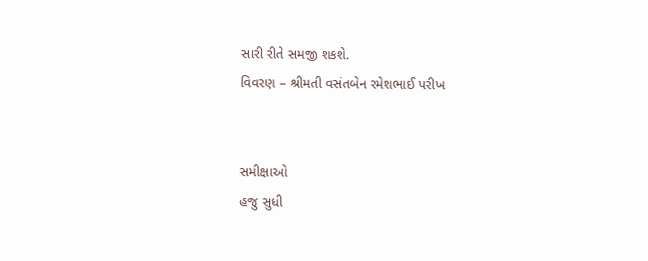સારી રીતે સમજી શકશે.
વિવરણ – શ્રીમતી વસંતબેન રમેશભાઈ પરીખ


સમીક્ષાઓ
હજુ સુધી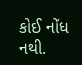કોઈ નોંધ નથી.